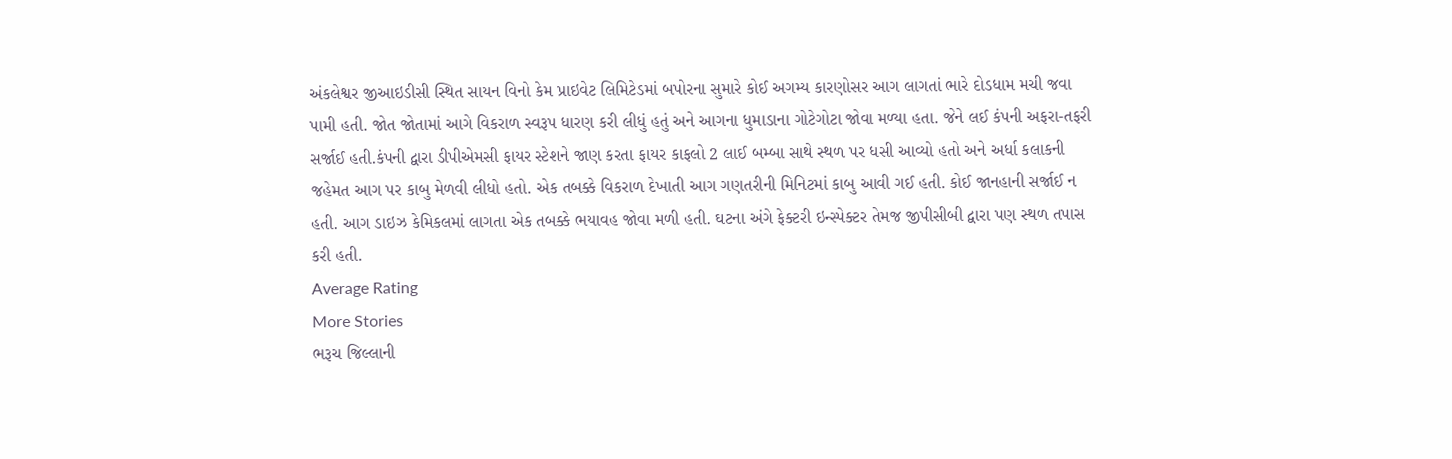અંકલેશ્વર જીઆઇડીસી સ્થિત સાયન વિનો કેમ પ્રાઇવેટ લિમિટેડમાં બપોરના સુમારે કોઈ અગમ્ય કારણોસર આગ લાગતાં ભારે દોડધામ મચી જવા પામી હતી. જોત જોતામાં આગે વિકરાળ સ્વરૂપ ધારણ કરી લીધું હતું અને આગના ધુમાડાના ગોટેગોટા જોવા મળ્યા હતા. જેને લઈ કંપની અફરા-તફરી સર્જાઈ હતી.કંપની દ્વારા ડીપીએમસી ફાયર સ્ટેશને જાણ કરતા ફાયર કાફલો 2 લાઈ બમ્બા સાથે સ્થળ પર ધસી આવ્યો હતો અને અર્ધા કલાકની જહેમત આગ પર કાબુ મેળવી લીધો હતો. એક તબક્કે વિકરાળ દેખાતી આગ ગણતરીની મિનિટમાં કાબુ આવી ગઈ હતી. કોઈ જાનહાની સર્જાઈ ન હતી. આગ ડાઇઝ કેમિકલમાં લાગતા એક તબક્કે ભયાવહ જોવા મળી હતી. ઘટના અંગે ફેક્ટરી ઇન્સ્પેક્ટર તેમજ જીપીસીબી દ્વારા પણ સ્થળ તપાસ કરી હતી.
Average Rating
More Stories
ભરૂચ જિલ્લાની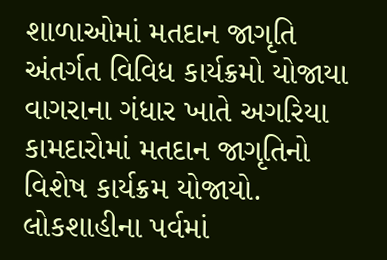શાળાઓમાં મતદાન જાગૃતિ અંતર્ગત વિવિધ કાર્યક્રમો યોજાયા
વાગરાના ગંધાર ખાતે અગરિયા કામદારોમાં મતદાન જાગૃતિનો વિશેષ કાર્યક્રમ યોજાયો.
લોકશાહીના પર્વમાં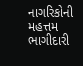નાગરિકોની મહત્તમ ભાગીદારી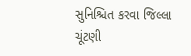સુનિશ્ચિત કરવા જિલ્લા ચૂંટણી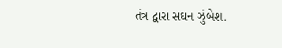તંત્ર દ્વારા સઘન ઝુંબેશ.